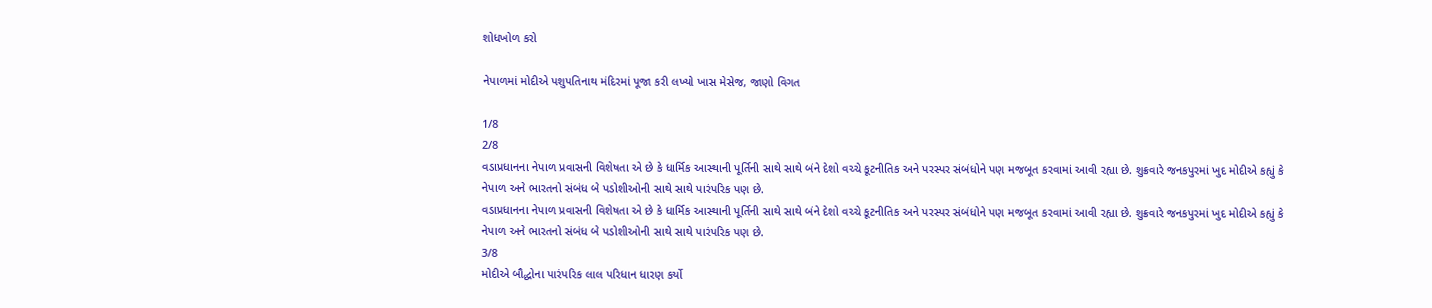શોધખોળ કરો

નેપાળમાં મોદીએ પશુપતિનાથ મંદિરમાં પૂજા કરી લખ્યો ખાસ મેસેજ, જાણો વિગત

1/8
2/8
વડાપ્રધાનના નેપાળ પ્રવાસની વિશેષતા એ છે કે ધાર્મિક આસ્થાની પૂર્તિની સાથે સાથે બંને દેશો વચ્ચે કૂટનીતિક અને પરસ્પર સંબંધોને પણ મજબૂત કરવામાં આવી રહ્યા છે. શુક્રવારે જનકપુરમાં ખુદ મોદીએ કહ્યું કે નેપાળ અને ભારતનો સંબંધ બે પડોશીઓની સાથે સાથે પારંપરિક પણ છે.
વડાપ્રધાનના નેપાળ પ્રવાસની વિશેષતા એ છે કે ધાર્મિક આસ્થાની પૂર્તિની સાથે સાથે બંને દેશો વચ્ચે કૂટનીતિક અને પરસ્પર સંબંધોને પણ મજબૂત કરવામાં આવી રહ્યા છે. શુક્રવારે જનકપુરમાં ખુદ મોદીએ કહ્યું કે નેપાળ અને ભારતનો સંબંધ બે પડોશીઓની સાથે સાથે પારંપરિક પણ છે.
3/8
મોદીએ બૌદ્ધોના પારંપરિક લાલ પરિધાન ધારણ કર્યો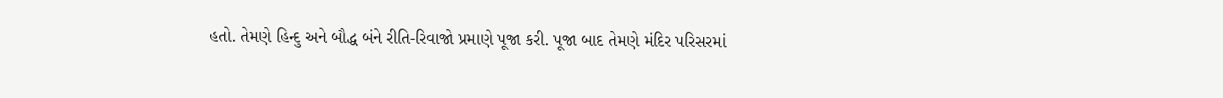હતો. તેમણે હિન્દુ અને બૌદ્ધ બંને રીતિ-રિવાજો પ્રમાણે પૂજા કરી. પૂજા બાદ તેમણે મંદિર પરિસરમાં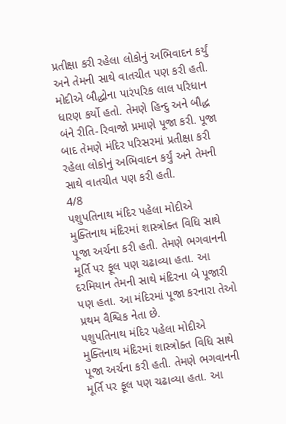પ્રતીક્ષા કરી રહેલા લોકોનું અભિવાદન કર્યું અને તેમની સાથે વાતચીત પણ કરી હતી.
મોદીએ બૌદ્ધોના પારંપરિક લાલ પરિધાન ધારણ કર્યો હતો. તેમણે હિન્દુ અને બૌદ્ધ બંને રીતિ-રિવાજો પ્રમાણે પૂજા કરી. પૂજા બાદ તેમણે મંદિર પરિસરમાં પ્રતીક્ષા કરી રહેલા લોકોનું અભિવાદન કર્યું અને તેમની સાથે વાતચીત પણ કરી હતી.
4/8
પશુપતિનાથ મંદિર પહેલા મોદીએ મુક્તિનાથ મંદિરમાં શાસ્ત્રોક્ત વિધિ સાથે પૂજા અર્ચના કરી હતી. તેમણે ભગવાનની મૂર્તિ પર ફૂલ પણ ચઢાવ્યા હતા. આ દરમિયાન તેમની સાથે મંદિરના બે પૂજારી પણ હતા. આ મંદિરમાં પૂજા કરનારા તેઓ પ્રથમ વૈશ્વિક નેતા છે.
પશુપતિનાથ મંદિર પહેલા મોદીએ મુક્તિનાથ મંદિરમાં શાસ્ત્રોક્ત વિધિ સાથે પૂજા અર્ચના કરી હતી. તેમણે ભગવાનની મૂર્તિ પર ફૂલ પણ ચઢાવ્યા હતા. આ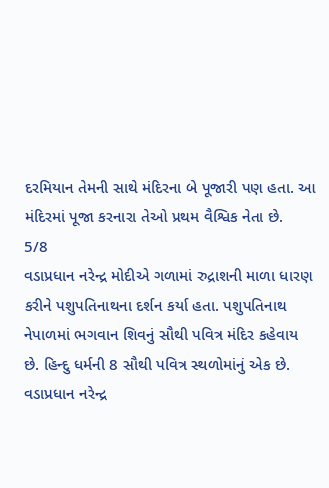દરમિયાન તેમની સાથે મંદિરના બે પૂજારી પણ હતા. આ મંદિરમાં પૂજા કરનારા તેઓ પ્રથમ વૈશ્વિક નેતા છે.
5/8
વડાપ્રધાન નરેન્દ્ર મોદીએ ગળામાં રુદ્રાશની માળા ધારણ કરીને પશુપતિનાથના દર્શન કર્યા હતા. પશુપતિનાથ નેપાળમાં ભગવાન શિવનું સૌથી પવિત્ર મંદિર કહેવાય છે. હિન્દુ ધર્મની 8 સૌથી પવિત્ર સ્થળોમાંનું એક છે.
વડાપ્રધાન નરેન્દ્ર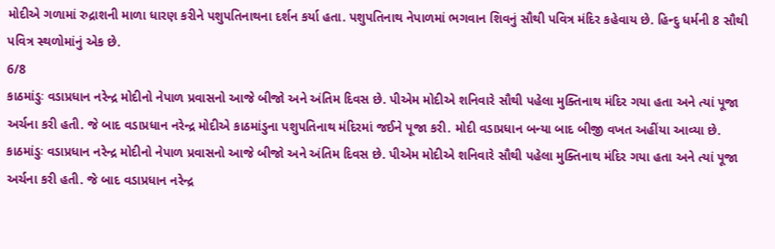મોદીએ ગળામાં રુદ્રાશની માળા ધારણ કરીને પશુપતિનાથના દર્શન કર્યા હતા. પશુપતિનાથ નેપાળમાં ભગવાન શિવનું સૌથી પવિત્ર મંદિર કહેવાય છે. હિન્દુ ધર્મની 8 સૌથી પવિત્ર સ્થળોમાંનું એક છે.
6/8
કાઠમાંડુઃ વડાપ્રધાન નરેન્દ્ર મોદીનો નેપાળ પ્રવાસનો આજે બીજો અને અંતિમ દિવસ છે. પીએમ મોદીએ શનિવારે સૌથી પહેલા મુક્તિનાથ મંદિર ગયા હતા અને ત્યાં પૂજા અર્ચના કરી હતી. જે બાદ વડાપ્રધાન નરેન્દ્ર મોદીએ કાઠમાંડુના પશુપતિનાથ મંદિરમાં જઈને પૂજા કરી. મોદી વડાપ્રધાન બન્યા બાદ બીજી વખત અહીંયા આવ્યા છે.
કાઠમાંડુઃ વડાપ્રધાન નરેન્દ્ર મોદીનો નેપાળ પ્રવાસનો આજે બીજો અને અંતિમ દિવસ છે. પીએમ મોદીએ શનિવારે સૌથી પહેલા મુક્તિનાથ મંદિર ગયા હતા અને ત્યાં પૂજા અર્ચના કરી હતી. જે બાદ વડાપ્રધાન નરેન્દ્ર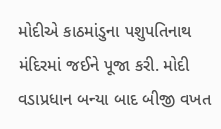મોદીએ કાઠમાંડુના પશુપતિનાથ મંદિરમાં જઈને પૂજા કરી. મોદી વડાપ્રધાન બન્યા બાદ બીજી વખત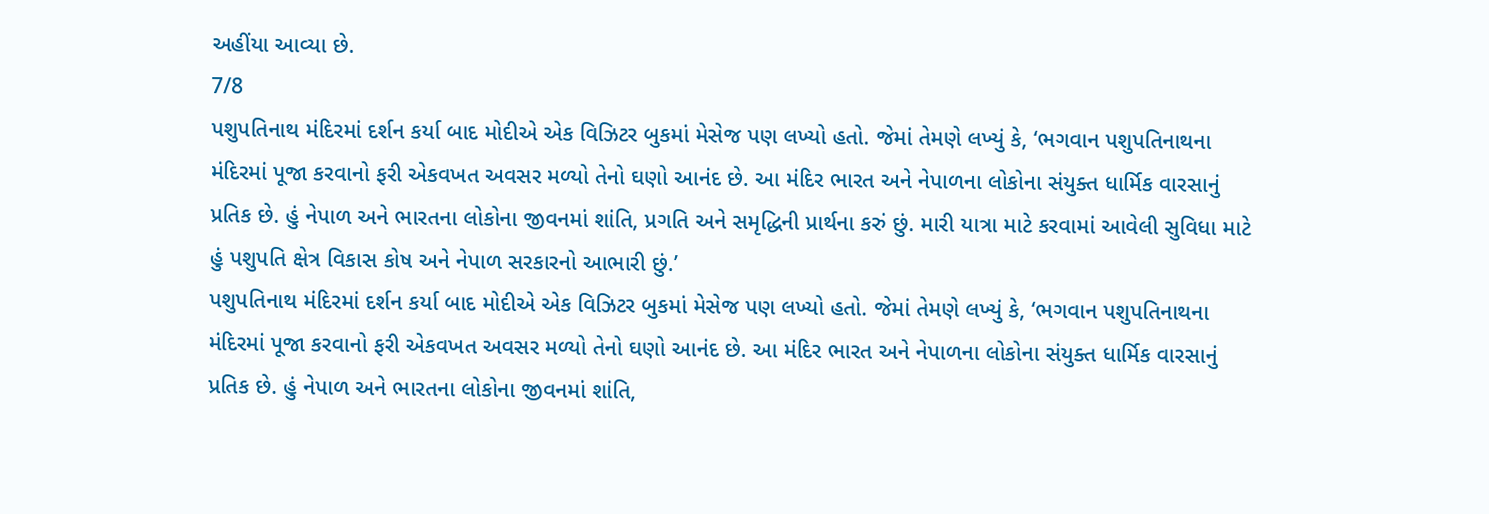અહીંયા આવ્યા છે.
7/8
પશુપતિનાથ મંદિરમાં દર્શન કર્યા બાદ મોદીએ એક વિઝિટર બુકમાં મેસેજ પણ લખ્યો હતો. જેમાં તેમણે લખ્યું કે, ‘ભગવાન પશુપતિનાથના મંદિરમાં પૂજા કરવાનો ફરી એકવખત અવસર મળ્યો તેનો ઘણો આનંદ છે. આ મંદિર ભારત અને નેપાળના લોકોના સંયુક્ત ધાર્મિક વારસાનું પ્રતિક છે. હું નેપાળ અને ભારતના લોકોના જીવનમાં શાંતિ, પ્રગતિ અને સમૃદ્ધિની પ્રાર્થના કરું છું. મારી યાત્રા માટે કરવામાં આવેલી સુવિધા માટે હું પશુપતિ ક્ષેત્ર વિકાસ કોષ અને નેપાળ સરકારનો આભારી છું.’
પશુપતિનાથ મંદિરમાં દર્શન કર્યા બાદ મોદીએ એક વિઝિટર બુકમાં મેસેજ પણ લખ્યો હતો. જેમાં તેમણે લખ્યું કે, ‘ભગવાન પશુપતિનાથના મંદિરમાં પૂજા કરવાનો ફરી એકવખત અવસર મળ્યો તેનો ઘણો આનંદ છે. આ મંદિર ભારત અને નેપાળના લોકોના સંયુક્ત ધાર્મિક વારસાનું પ્રતિક છે. હું નેપાળ અને ભારતના લોકોના જીવનમાં શાંતિ,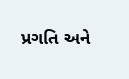પ્રગતિ અને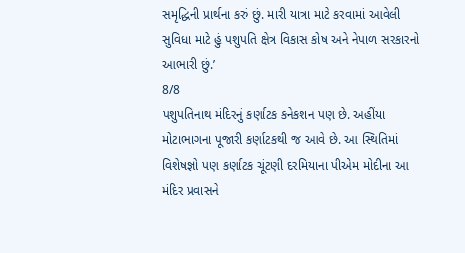સમૃદ્ધિની પ્રાર્થના કરું છું. મારી યાત્રા માટે કરવામાં આવેલી સુવિધા માટે હું પશુપતિ ક્ષેત્ર વિકાસ કોષ અને નેપાળ સરકારનો આભારી છું.’
8/8
પશુપતિનાથ મંદિરનું કર્ણાટક કનેકશન પણ છે. અહીંયા મોટાભાગના પૂજારી કર્ણાટકથી જ આવે છે. આ સ્થિતિમાં વિશેષજ્ઞો પણ કર્ણાટક ચૂંટણી દરમિયાના પીએમ મોદીના આ મંદિર પ્રવાસને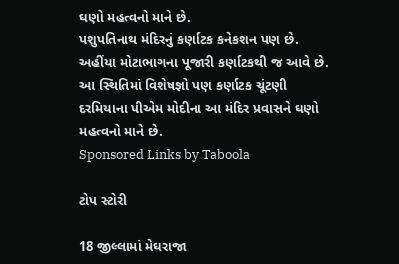ઘણો મહત્વનો માને છે.
પશુપતિનાથ મંદિરનું કર્ણાટક કનેકશન પણ છે. અહીંયા મોટાભાગના પૂજારી કર્ણાટકથી જ આવે છે. આ સ્થિતિમાં વિશેષજ્ઞો પણ કર્ણાટક ચૂંટણી દરમિયાના પીએમ મોદીના આ મંદિર પ્રવાસને ઘણો મહત્વનો માને છે.
Sponsored Links by Taboola

ટોપ સ્ટોરી

18 જીલ્લામાં મેઘરાજા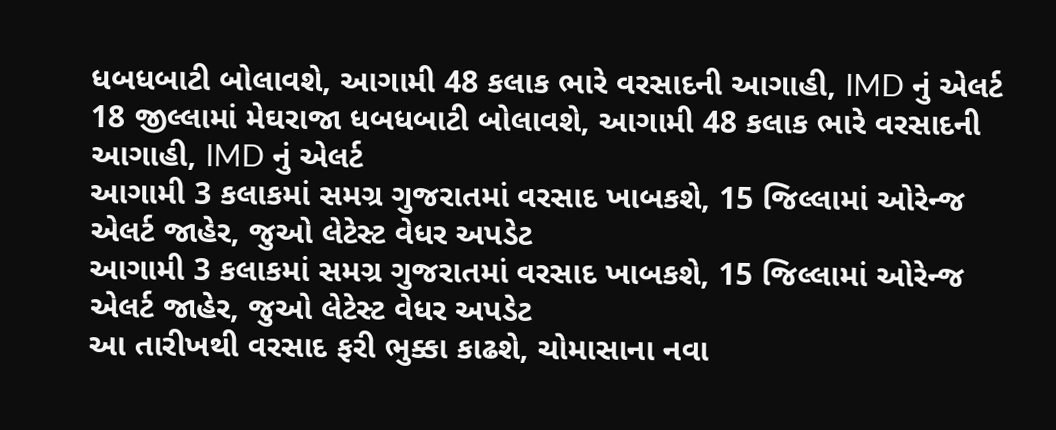ધબધબાટી બોલાવશે, આગામી 48 કલાક ભારે વરસાદની આગાહી, IMD નું એલર્ટ
18 જીલ્લામાં મેઘરાજા ધબધબાટી બોલાવશે, આગામી 48 કલાક ભારે વરસાદની આગાહી, IMD નું એલર્ટ
આગામી 3 કલાકમાં સમગ્ર ગુજરાતમાં વરસાદ ખાબકશે, 15 જિલ્લામાં ઓરેન્જ એલર્ટ જાહેર, જુઓ લેટેસ્ટ વેધર અપડેટ
આગામી 3 કલાકમાં સમગ્ર ગુજરાતમાં વરસાદ ખાબકશે, 15 જિલ્લામાં ઓરેન્જ એલર્ટ જાહેર, જુઓ લેટેસ્ટ વેધર અપડેટ
આ તારીખથી વરસાદ ફરી ભુક્કા કાઢશે, ચોમાસાના નવા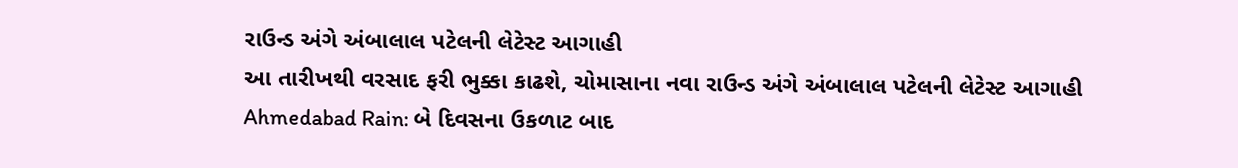રાઉન્ડ અંગે અંબાલાલ પટેલની લેટેસ્ટ આગાહી
આ તારીખથી વરસાદ ફરી ભુક્કા કાઢશે, ચોમાસાના નવા રાઉન્ડ અંગે અંબાલાલ પટેલની લેટેસ્ટ આગાહી
Ahmedabad Rain: બે દિવસના ઉકળાટ બાદ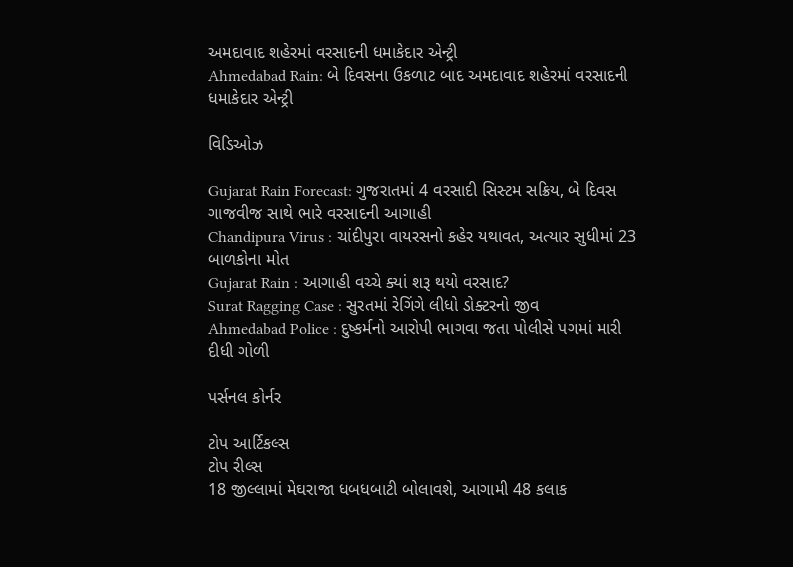અમદાવાદ શહેરમાં વરસાદની ધમાકેદાર એન્ટ્રી
Ahmedabad Rain: બે દિવસના ઉકળાટ બાદ અમદાવાદ શહેરમાં વરસાદની ધમાકેદાર એન્ટ્રી

વિડિઓઝ

Gujarat Rain Forecast: ગુજરાતમાં 4 વરસાદી સિસ્ટમ સક્રિય, બે દિવસ ગાજવીજ સાથે ભારે વરસાદની આગાહી
Chandipura Virus : ચાંદીપુરા વાયરસનો કહેર યથાવત, અત્યાર સુધીમાં 23 બાળકોના મોત
Gujarat Rain : આગાહી વચ્ચે ક્યાં શરૂ થયો વરસાદ?
Surat Ragging Case : સુરતમાં રેગિંગે લીધો ડોક્ટરનો જીવ
Ahmedabad Police : દુષ્કર્મનો આરોપી ભાગવા જતા પોલીસે પગમાં મારી દીધી ગોળી

પર્સનલ કોર્નર

ટોપ આર્ટિકલ્સ
ટોપ રીલ્સ
18 જીલ્લામાં મેઘરાજા ધબધબાટી બોલાવશે, આગામી 48 કલાક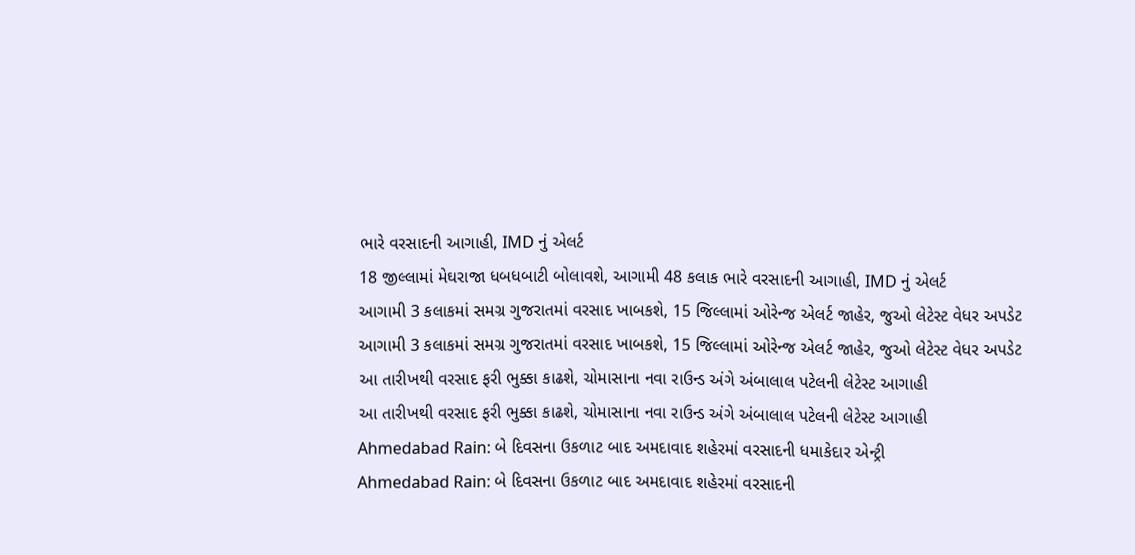ભારે વરસાદની આગાહી, IMD નું એલર્ટ
18 જીલ્લામાં મેઘરાજા ધબધબાટી બોલાવશે, આગામી 48 કલાક ભારે વરસાદની આગાહી, IMD નું એલર્ટ
આગામી 3 કલાકમાં સમગ્ર ગુજરાતમાં વરસાદ ખાબકશે, 15 જિલ્લામાં ઓરેન્જ એલર્ટ જાહેર, જુઓ લેટેસ્ટ વેધર અપડેટ
આગામી 3 કલાકમાં સમગ્ર ગુજરાતમાં વરસાદ ખાબકશે, 15 જિલ્લામાં ઓરેન્જ એલર્ટ જાહેર, જુઓ લેટેસ્ટ વેધર અપડેટ
આ તારીખથી વરસાદ ફરી ભુક્કા કાઢશે, ચોમાસાના નવા રાઉન્ડ અંગે અંબાલાલ પટેલની લેટેસ્ટ આગાહી
આ તારીખથી વરસાદ ફરી ભુક્કા કાઢશે, ચોમાસાના નવા રાઉન્ડ અંગે અંબાલાલ પટેલની લેટેસ્ટ આગાહી
Ahmedabad Rain: બે દિવસના ઉકળાટ બાદ અમદાવાદ શહેરમાં વરસાદની ધમાકેદાર એન્ટ્રી
Ahmedabad Rain: બે દિવસના ઉકળાટ બાદ અમદાવાદ શહેરમાં વરસાદની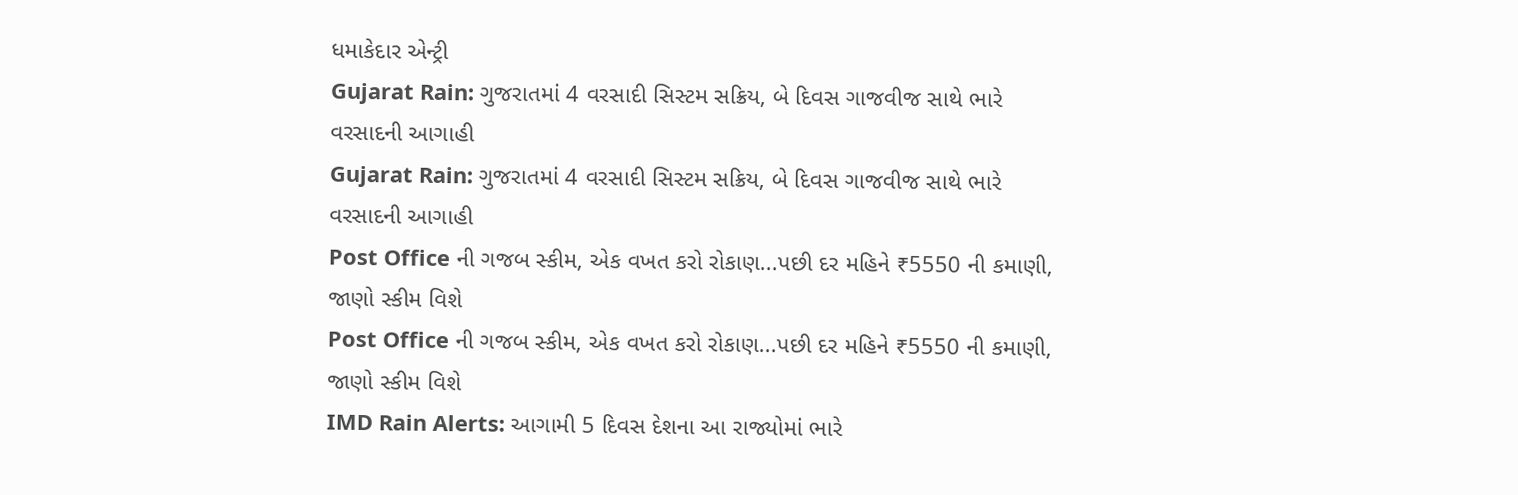ધમાકેદાર એન્ટ્રી
Gujarat Rain: ગુજરાતમાં 4 વરસાદી સિસ્ટમ સક્રિય, બે દિવસ ગાજવીજ સાથે ભારે વરસાદની આગાહી
Gujarat Rain: ગુજરાતમાં 4 વરસાદી સિસ્ટમ સક્રિય, બે દિવસ ગાજવીજ સાથે ભારે વરસાદની આગાહી
Post Office ની ગજબ સ્કીમ, એક વખત કરો રોકાણ...પછી દર મહિને ₹5550 ની કમાણી, જાણો સ્કીમ વિશે
Post Office ની ગજબ સ્કીમ, એક વખત કરો રોકાણ...પછી દર મહિને ₹5550 ની કમાણી, જાણો સ્કીમ વિશે
IMD Rain Alerts: આગામી 5 દિવસ દેશના આ રાજ્યોમાં ભારે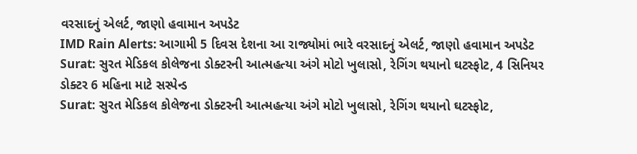વરસાદનું એલર્ટ, જાણો હવામાન અપડેટ
IMD Rain Alerts: આગામી 5 દિવસ દેશના આ રાજ્યોમાં ભારે વરસાદનું એલર્ટ, જાણો હવામાન અપડેટ
Surat: સુરત મેડિકલ કોલેજના ડોક્ટરની આત્મહત્યા અંગે મોટો ખુલાસો, રેગિંગ થયાનો ઘટસ્ફોટ, 4 સિનિયર ડોક્ટર 6 મહિના માટે સસ્પેન્ડ
Surat: સુરત મેડિકલ કોલેજના ડોક્ટરની આત્મહત્યા અંગે મોટો ખુલાસો, રેગિંગ થયાનો ઘટસ્ફોટ,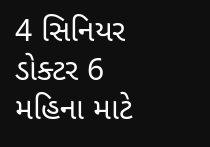4 સિનિયર ડોક્ટર 6 મહિના માટે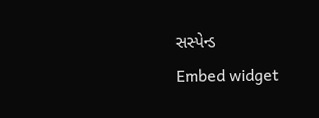સસ્પેન્ડ
Embed widget